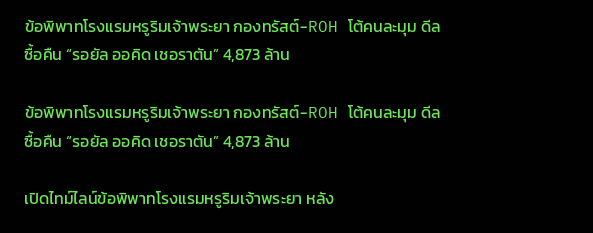ข้อพิพาทโรงแรมหรูริมเจ้าพระยา กองทรัสต์-ROH โต้คนละมุม ดีลซื้อคืน “รอยัล ออคิด เชอราตัน” 4,873 ล้าน

ข้อพิพาทโรงแรมหรูริมเจ้าพระยา กองทรัสต์-ROH โต้คนละมุม ดีลซื้อคืน “รอยัล ออคิด เชอราตัน” 4,873 ล้าน

เปิดไทม์ไลน์ข้อพิพาทโรงแรมหรูริมเจ้าพระยา หลัง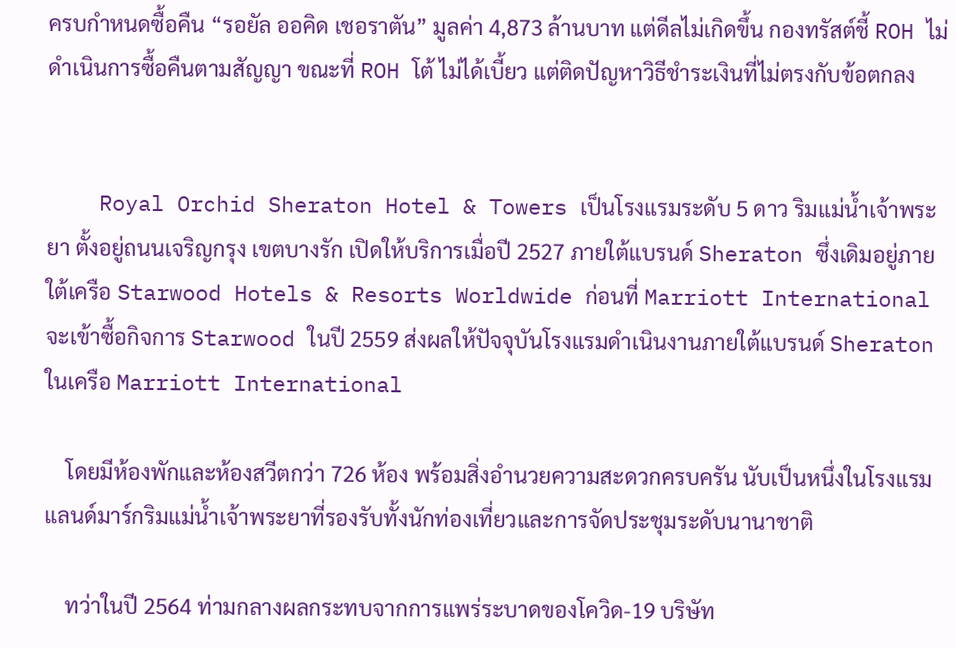ครบกำหนดซื้อคืน “รอยัล ออคิด เชอราตัน” มูลค่า 4,873 ล้านบาท แต่ดีลไม่เกิดขึ้น กองทรัสต์ชี้ ROH ไม่ดำเนินการซื้อคืนตามสัญญา ขณะที่ ROH โต้ ไม่ได้เบี้ยว แต่ติดปัญหาวิธีชำระเงินที่ไม่ตรงกับข้อตกลง


    Royal Orchid Sheraton Hotel & Towers เป็นโรงแรมระดับ 5 ดาว ริมแม่น้ำเจ้าพระยา ตั้งอยู่ถนนเจริญกรุง เขตบางรัก เปิดให้บริการเมื่อปี 2527 ภายใต้แบรนด์ Sheraton ซึ่งเดิมอยู่ภายใต้เครือ Starwood Hotels & Resorts Worldwide ก่อนที่ Marriott International จะเข้าซื้อกิจการ Starwood ในปี 2559 ส่งผลให้ปัจจุบันโรงแรมดำเนินงานภายใต้แบรนด์ Sheraton ในเครือ Marriott International

    โดยมีห้องพักและห้องสวีตกว่า 726 ห้อง พร้อมสิ่งอำนวยความสะดวกครบครัน นับเป็นหนึ่งในโรงแรมแลนด์มาร์กริมแม่น้ำเจ้าพระยาที่รองรับทั้งนักท่องเที่ยวและการจัดประชุมระดับนานาชาติ

    ทว่าในปี 2564 ท่ามกลางผลกระทบจากการแพร่ระบาดของโควิด-19 บริษัท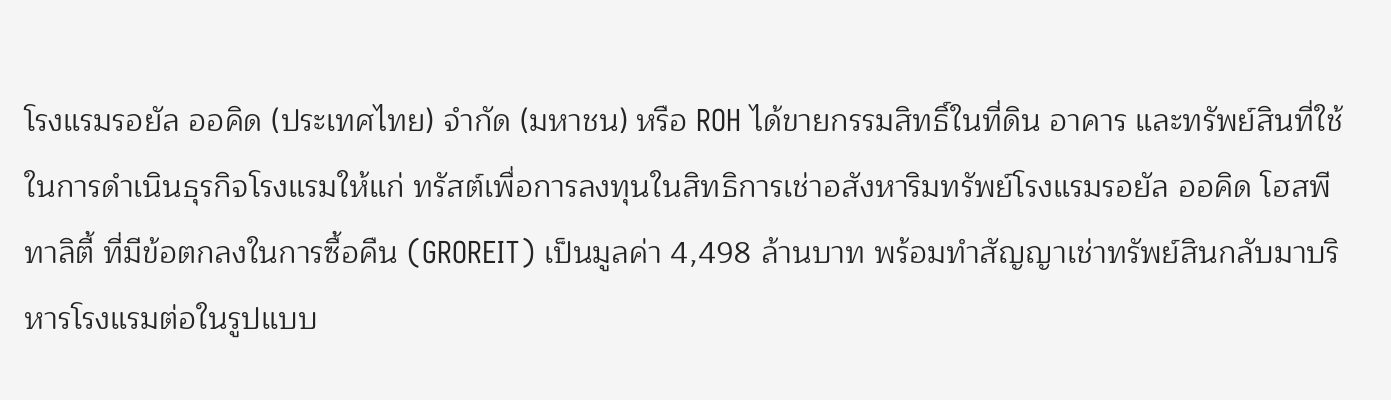โรงแรมรอยัล ออคิด (ประเทศไทย) จำกัด (มหาชน) หรือ ROH ได้ขายกรรมสิทธิ์ในที่ดิน อาคาร และทรัพย์สินที่ใช้ในการดำเนินธุรกิจโรงแรมให้แก่ ทรัสต์เพื่อการลงทุนในสิทธิการเช่าอสังหาริมทรัพย์โรงแรมรอยัล ออคิด โฮสพีทาลิตี้ ที่มีข้อตกลงในการซื้อคืน (GROREIT) เป็นมูลค่า 4,498 ล้านบาท พร้อมทำสัญญาเช่าทรัพย์สินกลับมาบริหารโรงแรมต่อในรูปแบบ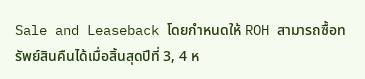Sale and Leaseback โดยกำหนดให้ ROH สามารถซื้อทรัพย์สินคืนได้เมื่อสิ้นสุดปีที่ 3, 4 ห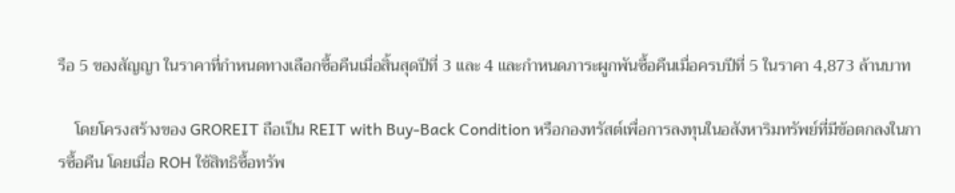รือ 5 ของสัญญา ในราคาที่กำหนดทางเลือกซื้อคืนเมื่อสิ้นสุดปีที่ 3 และ 4 และกำหนดภาระผูกพันซื้อคืนเมื่อครบปีที่ 5 ในราคา 4,873 ล้านบาท

    โดยโครงสร้างของ GROREIT ถือเป็น REIT with Buy-Back Condition หรือกองทรัสต์เพื่อการลงทุนในอสังหาริมทรัพย์ที่มีข้อตกลงในการซื้อคืน โดยเมื่อ ROH ใช้สิทธิซื้อทรัพ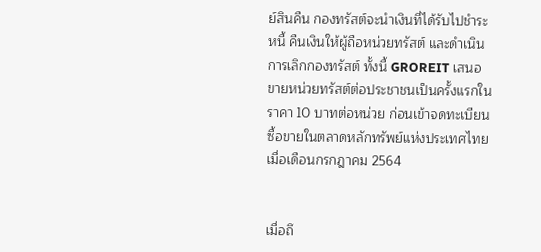ย์สินคืน กองทรัสต์จะนำเงินที่ได้รับไปชำระหนี้ คืนเงินให้ผู้ถือหน่วยทรัสต์ และดำเนินการเลิกกองทรัสต์ ทั้งนี้ GROREIT เสนอขายหน่วยทรัสต์ต่อประชาชนเป็นครั้งแรกในราคา 10 บาทต่อหน่วย ก่อนเข้าจดทะเบียนซื้อขายในตลาดหลักทรัพย์แห่งประเทศไทยเมื่อเดือนกรกฎาคม 2564


เมื่อถึ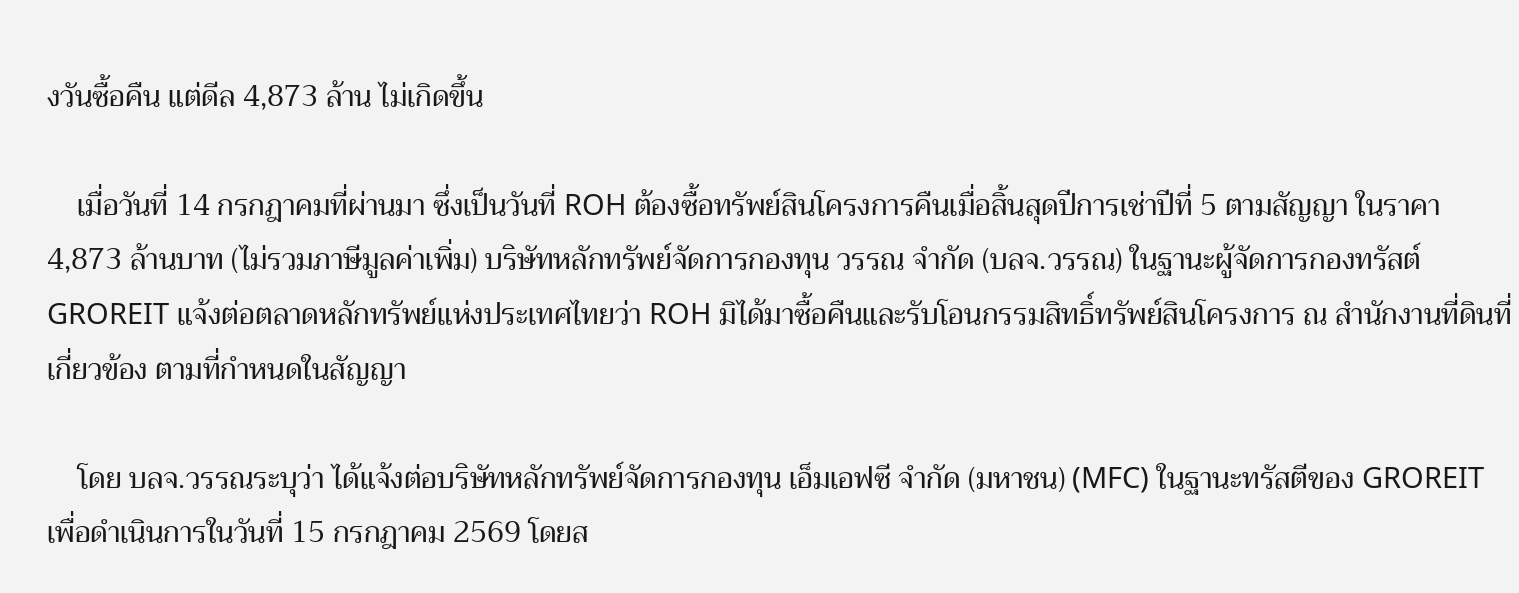งวันซื้อคืน แต่ดีล 4,873 ล้าน ไม่เกิดขึ้น

    เมื่อวันที่ 14 กรกฎาคมที่ผ่านมา ซึ่งเป็นวันที่ ROH ต้องซื้อทรัพย์สินโครงการคืนเมื่อสิ้นสุดปีการเช่าปีที่ 5 ตามสัญญา ในราคา 4,873 ล้านบาท (ไม่รวมภาษีมูลค่าเพิ่ม) บริษัทหลักทรัพย์จัดการกองทุน วรรณ จำกัด (บลจ.วรรณ) ในฐานะผู้จัดการกองทรัสต์ GROREIT แจ้งต่อตลาดหลักทรัพย์แห่งประเทศไทยว่า ROH มิได้มาซื้อคืนและรับโอนกรรมสิทธิ์ทรัพย์สินโครงการ ณ สำนักงานที่ดินที่เกี่ยวข้อง ตามที่กำหนดในสัญญา

    โดย บลจ.วรรณระบุว่า ได้แจ้งต่อบริษัทหลักทรัพย์จัดการกองทุน เอ็มเอฟซี จำกัด (มหาชน) (MFC) ในฐานะทรัสตีของ GROREIT เพื่อดำเนินการในวันที่ 15 กรกฎาคม 2569 โดยส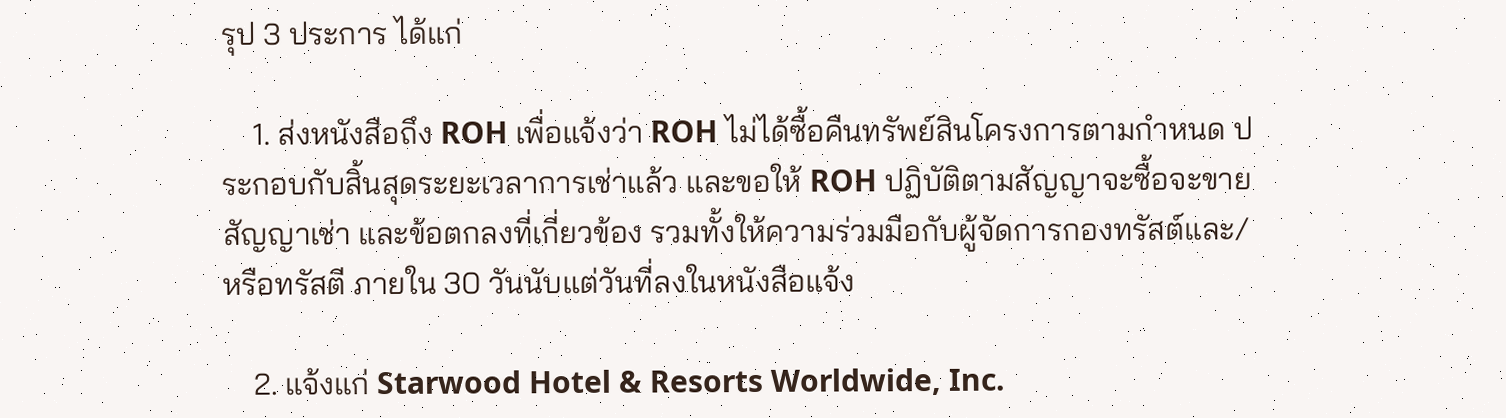รุป 3 ประการ ได้แก่

    1. ส่งหนังสือถึง ROH เพื่อแจ้งว่า ROH ไม่ได้ซื้อคืนทรัพย์สินโครงการตามกำหนด ประกอบกับสิ้นสุดระยะเวลาการเช่าแล้ว และขอให้ ROH ปฏิบัติตามสัญญาจะซื้อจะขาย สัญญาเช่า และข้อตกลงที่เกี่ยวข้อง รวมทั้งให้ความร่วมมือกับผู้จัดการกองทรัสต์และ/หรือทรัสตี ภายใน 30 วันนับแต่วันที่ลงในหนังสือแจ้ง

    2. แจ้งแก่ Starwood Hotel & Resorts Worldwide, Inc.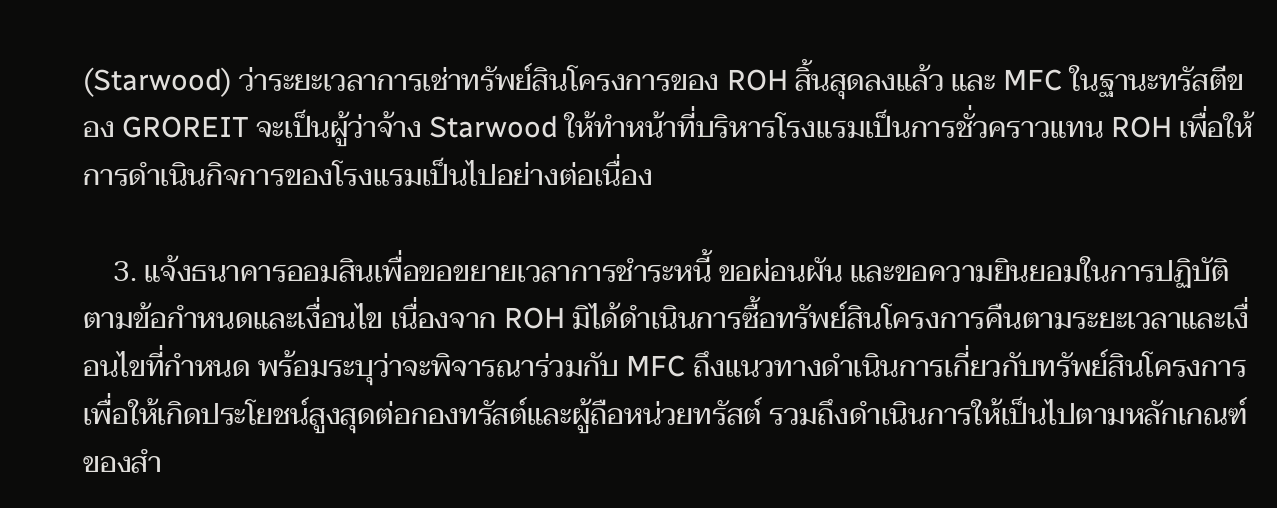(Starwood) ว่าระยะเวลาการเช่าทรัพย์สินโครงการของ ROH สิ้นสุดลงแล้ว และ MFC ในฐานะทรัสตีของ GROREIT จะเป็นผู้ว่าจ้าง Starwood ให้ทำหน้าที่บริหารโรงแรมเป็นการชั่วคราวแทน ROH เพื่อให้การดำเนินกิจการของโรงแรมเป็นไปอย่างต่อเนื่อง

    3. แจ้งธนาคารออมสินเพื่อขอขยายเวลาการชำระหนี้ ขอผ่อนผัน และขอความยินยอมในการปฏิบัติตามข้อกำหนดและเงื่อนไข เนื่องจาก ROH มิได้ดำเนินการซื้อทรัพย์สินโครงการคืนตามระยะเวลาและเงื่อนไขที่กำหนด พร้อมระบุว่าจะพิจารณาร่วมกับ MFC ถึงแนวทางดำเนินการเกี่ยวกับทรัพย์สินโครงการเพื่อให้เกิดประโยชน์สูงสุดต่อกองทรัสต์และผู้ถือหน่วยทรัสต์ รวมถึงดำเนินการให้เป็นไปตามหลักเกณฑ์ของสำ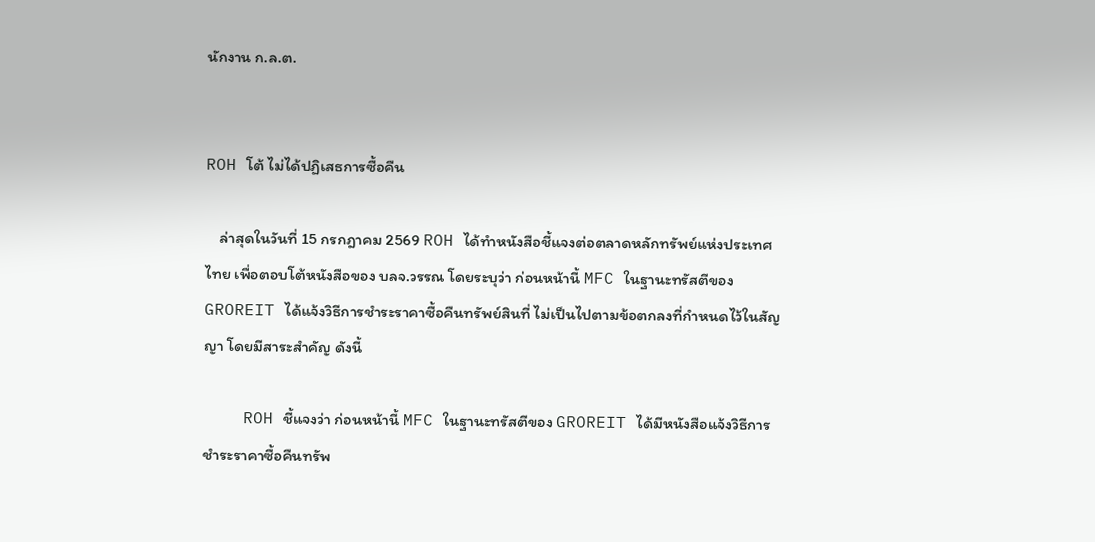นักงาน ก.ล.ต.


ROH โต้ ไม่ได้ปฏิเสธการซื้อคืน

    ล่าสุดในวันที่ 15 กรกฎาคม 2569 ROH ได้ทำหนังสือชี้แจงต่อตลาดหลักทรัพย์แห่งประเทศไทย เพื่อตอบโต้หนังสือของ บลจ.วรรณ โดยระบุว่า ก่อนหน้านี้ MFC ในฐานะทรัสตีของ GROREIT ได้แจ้งวิธีการชำระราคาซื้อคืนทรัพย์สินที่ ไม่เป็นไปตามข้อตกลงที่กำหนดไว้ในสัญญา โดยมีสาระสำคัญ ดังนี้

    ROH ชี้แจงว่า ก่อนหน้านี้ MFC ในฐานะทรัสตีของ GROREIT ได้มีหนังสือแจ้งวิธีการชำระราคาซื้อคืนทรัพ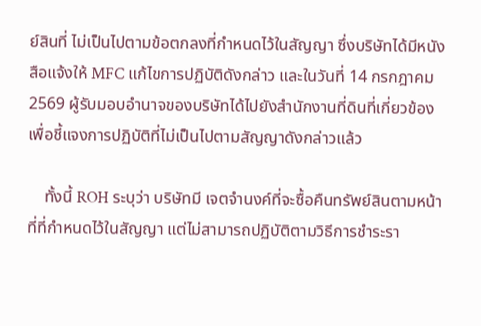ย์สินที่ ไม่เป็นไปตามข้อตกลงที่กำหนดไว้ในสัญญา ซึ่งบริษัทได้มีหนังสือแจ้งให้ MFC แก้ไขการปฏิบัติดังกล่าว และในวันที่ 14 กรกฎาคม 2569 ผู้รับมอบอำนาจของบริษัทได้ไปยังสำนักงานที่ดินที่เกี่ยวข้อง เพื่อชี้แจงการปฏิบัติที่ไม่เป็นไปตามสัญญาดังกล่าวแล้ว

    ทั้งนี้ ROH ระบุว่า บริษัทมี เจตจำนงค์ที่จะซื้อคืนทรัพย์สินตามหน้าที่ที่กำหนดไว้ในสัญญา แต่ไม่สามารถปฏิบัติตามวิธีการชำระรา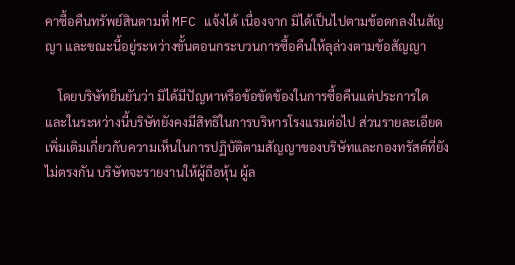คาซื้อคืนทรัพย์สินตามที่ MFC แจ้งได้ เนื่องจาก มิได้เป็นไปตามข้อตกลงในสัญญา และขณะนี้อยู่ระหว่างขั้นตอนกระบวนการซื้อคืนให้ลุล่วงตามข้อสัญญา

    โดยบริษัทยืนยันว่า มิได้มีปัญหาหรือข้อขัดข้องในการซื้อคืนแต่ประการใด และในระหว่างนี้บริษัทยังคงมีสิทธิในการบริหารโรงแรมต่อไป ส่วนรายละเอียดเพิ่มเติมเกี่ยวกับความเห็นในการปฏิบัติตามสัญญาของบริษัทและกองทรัสต์ที่ยังไม่ตรงกัน บริษัทจะรายงานให้ผู้ถือหุ้น ผู้ล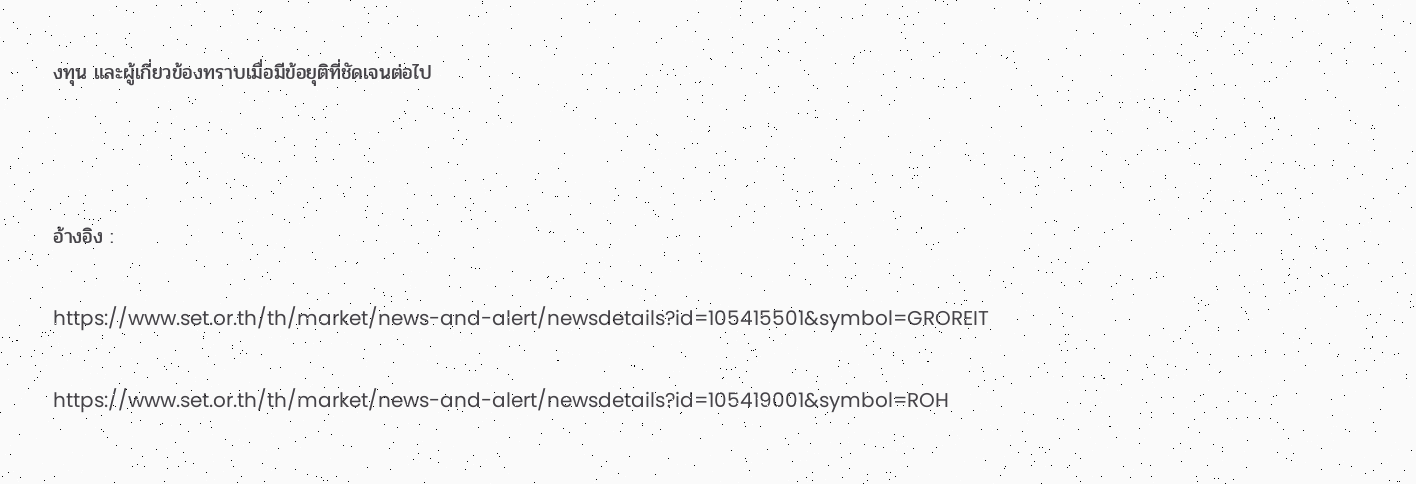งทุน และผู้เกี่ยวข้องทราบเมื่อมีข้อยุติที่ชัดเจนต่อไป



อ้างอิง :

https://www.set.or.th/th/market/news-and-alert/newsdetails?id=105415501&symbol=GROREIT

https://www.set.or.th/th/market/news-and-alert/newsdetails?id=105419001&symbol=ROH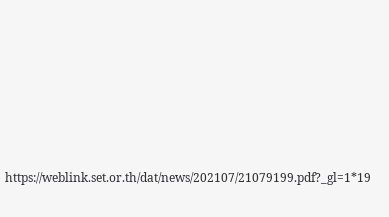https://weblink.set.or.th/dat/news/202107/21079199.pdf?_gl=1*19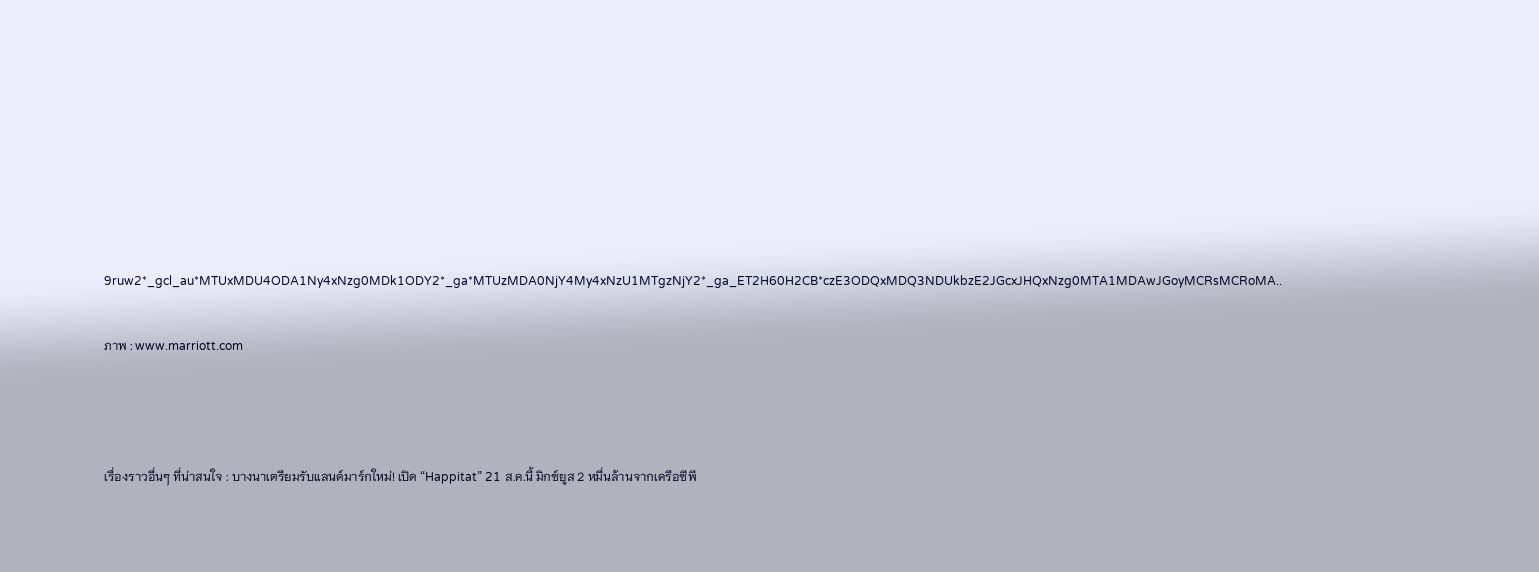9ruw2*_gcl_au*MTUxMDU4ODA1Ny4xNzg0MDk1ODY2*_ga*MTUzMDA0NjY4My4xNzU1MTgzNjY2*_ga_ET2H60H2CB*czE3ODQxMDQ3NDUkbzE2JGcxJHQxNzg0MTA1MDAwJGoyMCRsMCRoMA..

ภาพ : www.marriott.com



เรื่องราวอื่นๆ ที่น่าสนใจ : บางนาเตรียมรับแลนด์มาร์กใหม่! เปิด “Happitat” 21 ส.ค.นี้ มิกซ์ยูส 2 หมื่นล้านจากเครือซีพี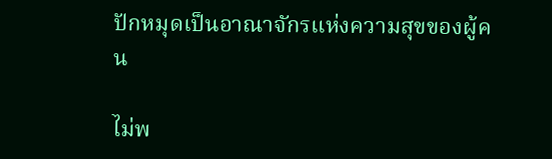ปักหมุดเป็นอาณาจักรแห่งความสุขของผู้คน

ไม่พ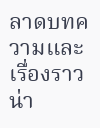ลาดบทความและเรื่องราวน่า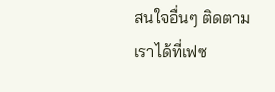สนใจอื่นๆ ติดตามเราได้ที่เฟซ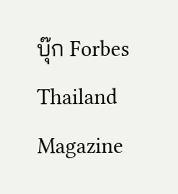บุ๊ก Forbes Thailand Magazine